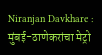Niranjan Davkhare : मुंबई-ठाणेकरांचा मेट्रो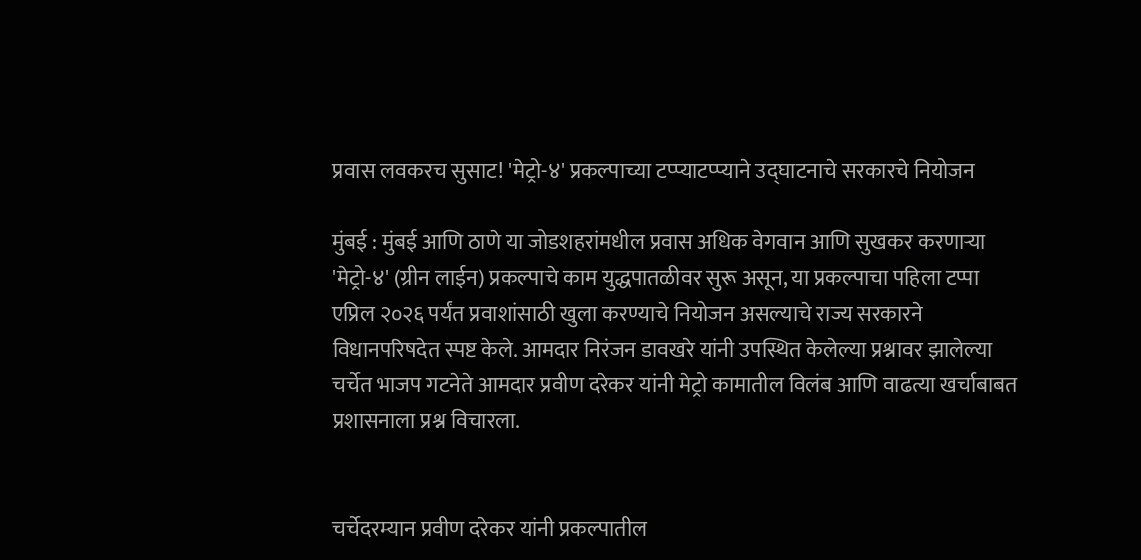प्रवास लवकरच सुसाट! 'मेट्रो-४' प्रकल्पाच्या टप्प्याटप्प्याने उद्घाटनाचे सरकारचे नियोजन

मुंबई : मुंबई आणि ठाणे या जोडशहरांमधील प्रवास अधिक वेगवान आणि सुखकर करणाऱ्या 'मेट्रो-४' (ग्रीन लाईन) प्रकल्पाचे काम युद्धपातळीवर सुरू असून, या प्रकल्पाचा पहिला टप्पा एप्रिल २०२६ पर्यंत प्रवाशांसाठी खुला करण्याचे नियोजन असल्याचे राज्य सरकारने विधानपरिषदेत स्पष्ट केले. आमदार निरंजन डावखरे यांनी उपस्थित केलेल्या प्रश्नावर झालेल्या चर्चेत भाजप गटनेते आमदार प्रवीण दरेकर यांनी मेट्रो कामातील विलंब आणि वाढत्या खर्चाबाबत प्रशासनाला प्रश्न विचारला.


चर्चेदरम्यान प्रवीण दरेकर यांनी प्रकल्पातील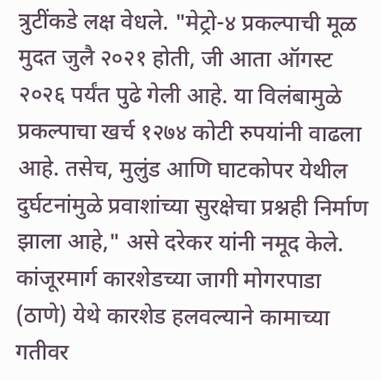त्रुटींकडे लक्ष वेधले. "मेट्रो-४ प्रकल्पाची मूळ मुदत जुलै २०२१ होती, जी आता ऑगस्ट २०२६ पर्यंत पुढे गेली आहे. या विलंबामुळे प्रकल्पाचा खर्च १२७४ कोटी रुपयांनी वाढला आहे. तसेच, मुलुंड आणि घाटकोपर येथील दुर्घटनांमुळे प्रवाशांच्या सुरक्षेचा प्रश्नही निर्माण झाला आहे," असे दरेकर यांनी नमूद केले. कांजूरमार्ग कारशेडच्या जागी मोगरपाडा (ठाणे) येथे कारशेड हलवल्याने कामाच्या गतीवर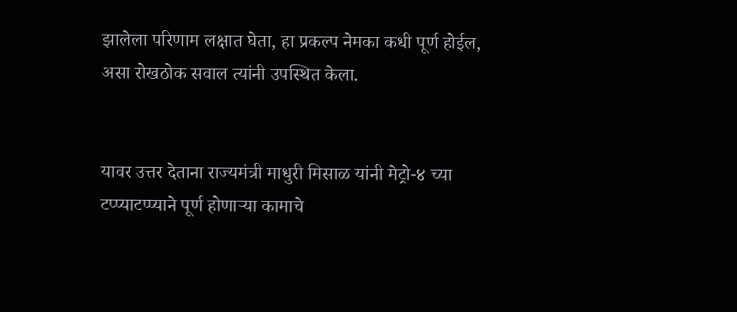झालेला परिणाम लक्षात घेता, हा प्रकल्प नेमका कधी पूर्ण होईल, असा रोखठोक सवाल त्यांनी उपस्थित केला.


यावर उत्तर देताना राज्यमंत्री माधुरी मिसाळ यांनी मेट्रो-४ च्या टप्प्याटप्प्याने पूर्ण होणाऱ्या कामाचे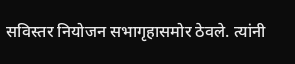सविस्तर नियोजन सभागृहासमोर ठेवले. त्यांनी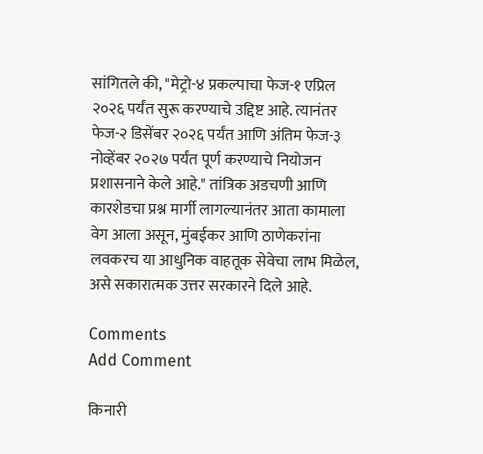सांगितले की, "मेट्रो-४ प्रकल्पाचा फेज-१ एप्रिल २०२६ पर्यंत सुरू करण्याचे उद्दिष्ट आहे. त्यानंतर फेज-२ डिसेंबर २०२६ पर्यंत आणि अंतिम फेज-३ नोव्हेंबर २०२७ पर्यंत पूर्ण करण्याचे नियोजन प्रशासनाने केले आहे." तांत्रिक अडचणी आणि कारशेडचा प्रश्न मार्गी लागल्यानंतर आता कामाला वेग आला असून, मुंबईकर आणि ठाणेकरांना लवकरच या आधुनिक वाहतूक सेवेचा लाभ मिळेल, असे सकारात्मक उत्तर सरकारने दिले आहे.

Comments
Add Comment

किनारी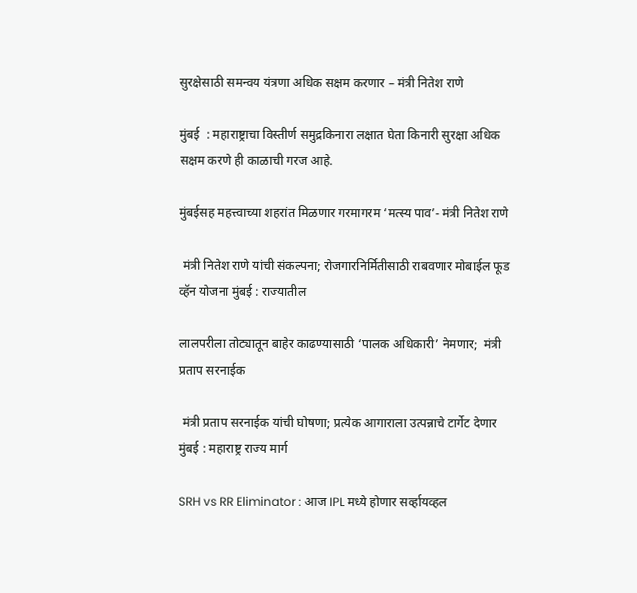सुरक्षेसाठी समन्वय यंत्रणा अधिक सक्षम करणार – मंत्री नितेश राणे

मुंबई  : महाराष्ट्राचा विस्तीर्ण समुद्रकिनारा लक्षात घेता किनारी सुरक्षा अधिक सक्षम करणे ही काळाची गरज आहे.

मुंबईसह महत्त्वाच्या शहरांत मिळणार गरमागरम ‘मत्स्य पाव’- मंत्री नितेश राणे

 मंत्री नितेश राणे यांची संकल्पना; रोजगारनिर्मितीसाठी राबवणार मोबाईल फूड व्हॅन योजना मुंबई : राज्यातील

लालपरीला तोट्यातून बाहेर काढण्यासाठी ‘पालक अधिकारी’ नेमणार;  मंत्री प्रताप सरनाईक

 मंत्री प्रताप सरनाईक यांची घोषणा; प्रत्येक आगाराला उत्पन्नाचे टार्गेट देणार मुंबई : महाराष्ट्र राज्य मार्ग

SRH vs RR Eliminator : आज IPL मध्ये होणार सर्व्हायव्हल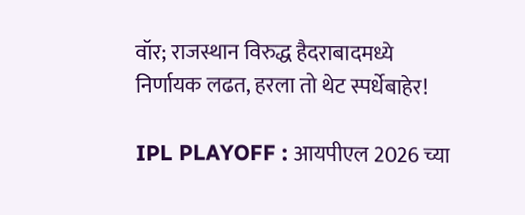वॉर; राजस्थान विरुद्ध हैदराबादमध्ये निर्णायक लढत, हरला तो थेट स्पर्धेबाहेर!

IPL PLAYOFF : आयपीएल 2026 च्या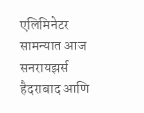एलिमिनेटर सामन्यात आज सनरायझर्स हैदराबाद आणि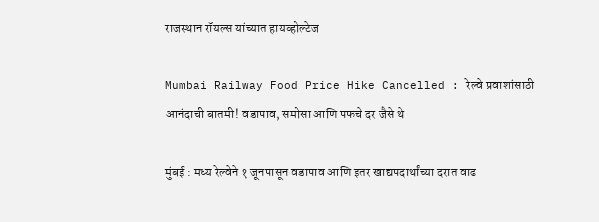राजस्थान रॉयल्स यांच्यात हायव्होल्टेज

Mumbai Railway Food Price Hike Cancelled : रेल्वे प्रवाशांसाठी आनंदाची बातमी! वडापाव, समोसा आणि पफचे दर जैसे थे

मुंबई : मध्य रेल्वेने १ जूनपासून वडापाव आणि इतर खाद्यपदार्थांच्या दरात वाढ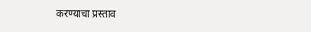करण्याचा प्रस्ताव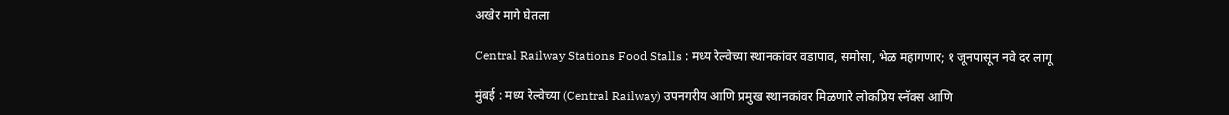अखेर मागे घेतला

Central Railway Stations Food Stalls : मध्य रेल्वेच्या स्थानकांवर वडापाव, समोसा, भेळ महागणार; १ जूनपासून नवे दर लागू

मुंबई : मध्य रेल्वेच्या (Central Railway) उपनगरीय आणि प्रमुख स्थानकांवर मिळणारे लोकप्रिय स्नॅक्स आणि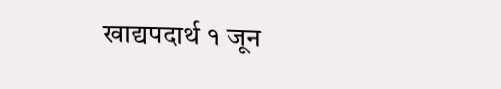खाद्यपदार्थ १ जून